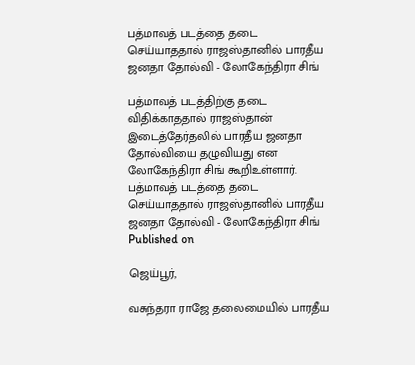பத்மாவத் படத்தை தடை செய்யாததால் ராஜஸ்தானில் பாரதீய ஜனதா தோல்வி - லோகேந்திரா சிங்

பத்மாவத் படத்திற்கு தடை விதிக்காததால் ராஜஸ்தான் இடைத்தேர்தலில் பாரதீய ஜனதா தோல்வியை தழுவியது என லோகேந்திரா சிங் கூறிஉள்ளார்.
பத்மாவத் படத்தை தடை செய்யாததால் ராஜஸ்தானில் பாரதீய ஜனதா தோல்வி - லோகேந்திரா சிங்
Published on

ஜெய்பூர்,

வசுந்தரா ராஜே தலைமையில் பாரதீய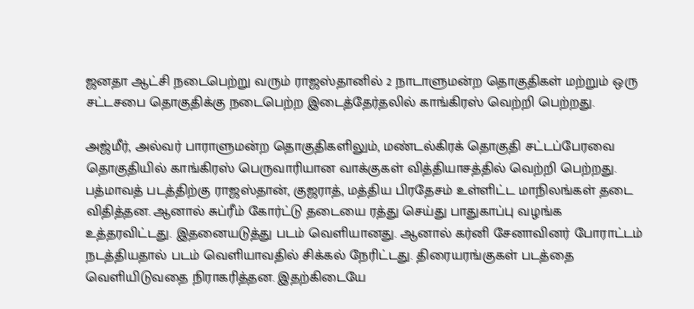ஜனதா ஆட்சி நடைபெற்று வரும் ராஜஸ்தானில் 2 நாடாளுமன்ற தொகுதிகள் மற்றும் ஒரு சட்டசபை தொகுதிக்கு நடைபெற்ற இடைத்தேர்தலில் காங்கிரஸ் வெற்றி பெற்றது.

அஜ்மீர், அல்வர் பாராளுமன்ற தொகுதிகளிலும், மண்டல்கிரக் தொகுதி சட்டப்பேரவை தொகுதியில் காங்கிரஸ் பெருவாரியான வாக்குகள் வித்தியாசத்தில் வெற்றி பெற்றது. பத்மாவத் படத்திற்கு ராஜஸ்தான், குஜராத், மத்திய பிரதேசம் உள்ளிட்ட மாநிலங்கள் தடை விதித்தன. ஆனால் சுப்ரீம் கோர்ட்டு தடையை ரத்து செய்து பாதுகாப்பு வழங்க உத்தரவிட்டது. இதனையடுத்து படம் வெளியானது. ஆனால் கர்னி சேனாவினர் போராட்டம் நடத்தியதால் படம் வெளியாவதில் சிக்கல் நேரிட்டது. திரையரங்குகள் படத்தை வெளியிடுவதை நிராகரித்தன. இதற்கிடையே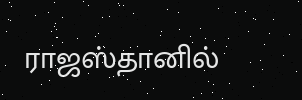ராஜஸ்தானில்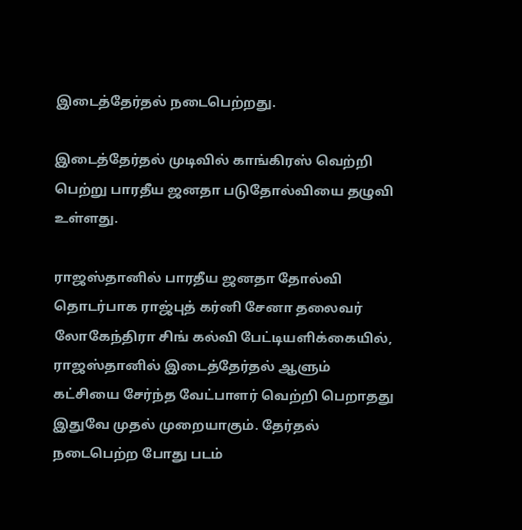இடைத்தேர்தல் நடைபெற்றது.

இடைத்தேர்தல் முடிவில் காங்கிரஸ் வெற்றி பெற்று பாரதீய ஜனதா படுதோல்வியை தழுவி உள்ளது.

ராஜஸ்தானில் பாரதீய ஜனதா தோல்வி தொடர்பாக ராஜ்புத் கர்னி சேனா தலைவர் லோகேந்திரா சிங் கல்வி பேட்டியளிக்கையில், ராஜஸ்தானில் இடைத்தேர்தல் ஆளும் கட்சியை சேர்ந்த வேட்பாளர் வெற்றி பெறாதது இதுவே முதல் முறையாகும். தேர்தல் நடைபெற்ற போது படம்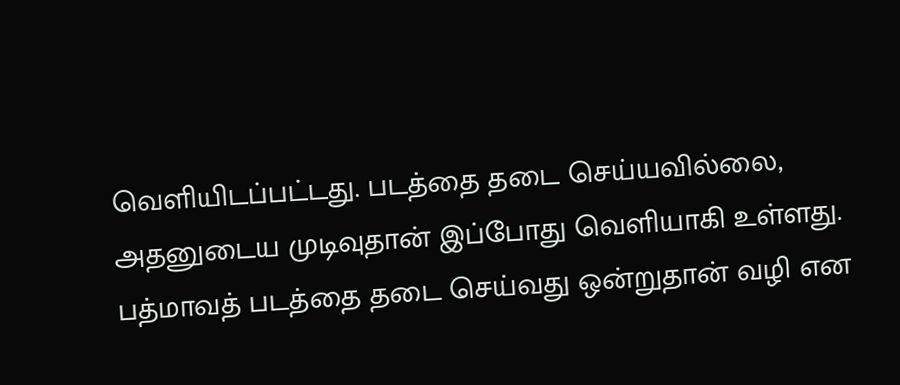வெளியிடப்பட்டது. படத்தை தடை செய்யவில்லை, அதனுடைய முடிவுதான் இப்போது வெளியாகி உள்ளது. பத்மாவத் படத்தை தடை செய்வது ஒன்றுதான் வழி என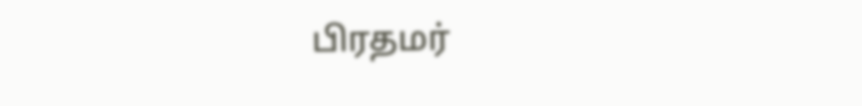பிரதமர்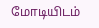மோடியிடம்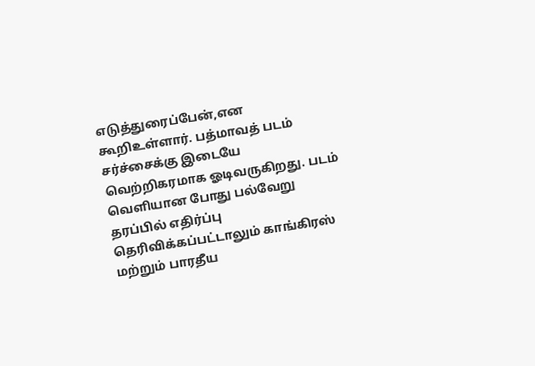எடுத்துரைப்பேன்,என கூறிஉள்ளார். பத்மாவத் படம் சர்ச்சைக்கு இடையே வெற்றிகரமாக ஓடிவருகிறது. படம் வெளியான போது பல்வேறு தரப்பில் எதிர்ப்பு தெரிவிக்கப்பட்டாலும் காங்கிரஸ் மற்றும் பாரதீய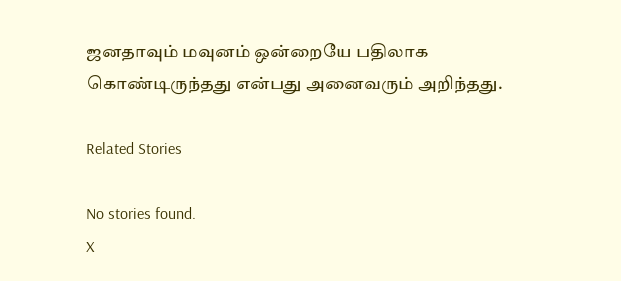ஜனதாவும் மவுனம் ஒன்றையே பதிலாக கொண்டிருந்தது என்பது அனைவரும் அறிந்தது.

Related Stories

No stories found.
X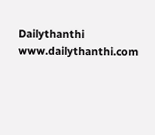Dailythanthi
www.dailythanthi.com